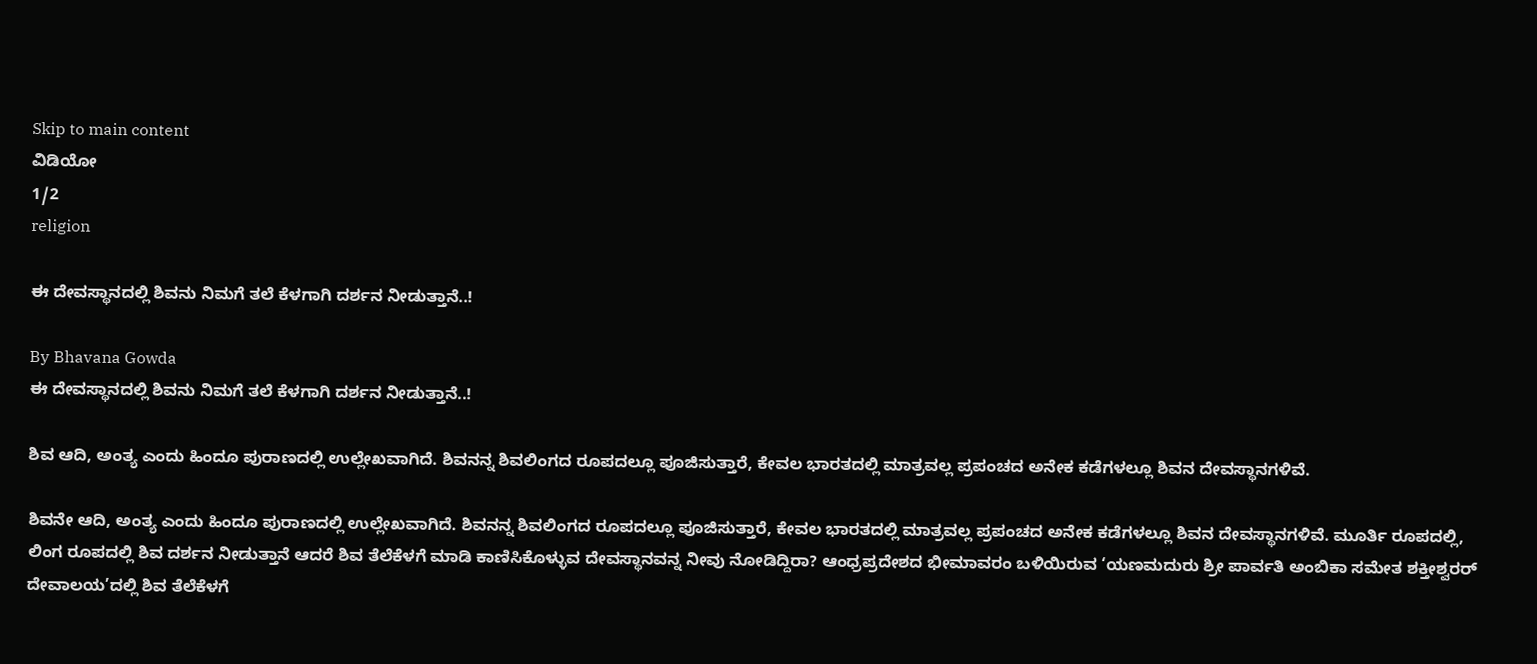Skip to main content
ವಿಡಿಯೋ
1/2
religion

ಈ ದೇವಸ್ಥಾನದಲ್ಲಿ ಶಿವನು ನಿಮಗೆ ತಲೆ ಕೆಳಗಾಗಿ ದರ್ಶನ ನೀಡುತ್ತಾನೆ..!

By Bhavana Gowda
ಈ ದೇವಸ್ಥಾನದಲ್ಲಿ ಶಿವನು ನಿಮಗೆ ತಲೆ ಕೆಳಗಾಗಿ ದರ್ಶನ ನೀಡುತ್ತಾನೆ..!

ಶಿವ ಆದಿ, ಅಂತ್ಯ ಎಂದು ಹಿಂದೂ ಪುರಾಣದಲ್ಲಿ ಉಲ್ಲೇಖವಾಗಿದೆ. ಶಿವನನ್ನ ಶಿವಲಿಂಗದ ರೂಪದಲ್ಲೂ ಪೂಜಿಸುತ್ತಾರೆ, ಕೇವಲ ಭಾರತದಲ್ಲಿ ಮಾತ್ರವಲ್ಲ ಪ್ರಪಂಚದ ಅನೇಕ ಕಡೆಗಳಲ್ಲೂ ಶಿವನ ದೇವಸ್ಥಾನಗಳಿವೆ.

ಶಿವನೇ ಆದಿ, ಅಂತ್ಯ ಎಂದು ಹಿಂದೂ ಪುರಾಣದಲ್ಲಿ ಉಲ್ಲೇಖವಾಗಿದೆ. ಶಿವನನ್ನ ಶಿವಲಿಂಗದ ರೂಪದಲ್ಲೂ ಪೂಜಿಸುತ್ತಾರೆ, ಕೇವಲ ಭಾರತದಲ್ಲಿ ಮಾತ್ರವಲ್ಲ ಪ್ರಪಂಚದ ಅನೇಕ ಕಡೆಗಳಲ್ಲೂ ಶಿವನ ದೇವಸ್ಥಾನಗಳಿವೆ. ಮೂರ್ತಿ ರೂಪದಲ್ಲಿ, ಲಿಂಗ ರೂಪದಲ್ಲಿ ಶಿವ ದರ್ಶನ ನೀಡುತ್ತಾನೆ ಆದರೆ ಶಿವ ತೆಲೆಕೆಳಗೆ ಮಾಡಿ ಕಾಣಿಸಿಕೊಳ್ಳುವ ದೇವಸ್ಥಾನವನ್ನ ನೀವು ನೋಡಿದ್ದಿರಾ? ಆಂಧ್ರಪ್ರದೇಶದ ಭೀಮಾವರಂ ಬಳಿಯಿರುವ ‘ಯಣಮದುರು ಶ್ರೀ ಪಾರ್ವತಿ ಅಂಬಿಕಾ ಸಮೇತ ಶಕ್ತೀಶ್ವರರ್ ದೇವಾಲಯ’ದಲ್ಲಿ ಶಿವ ತೆಲೆಕೆಳಗೆ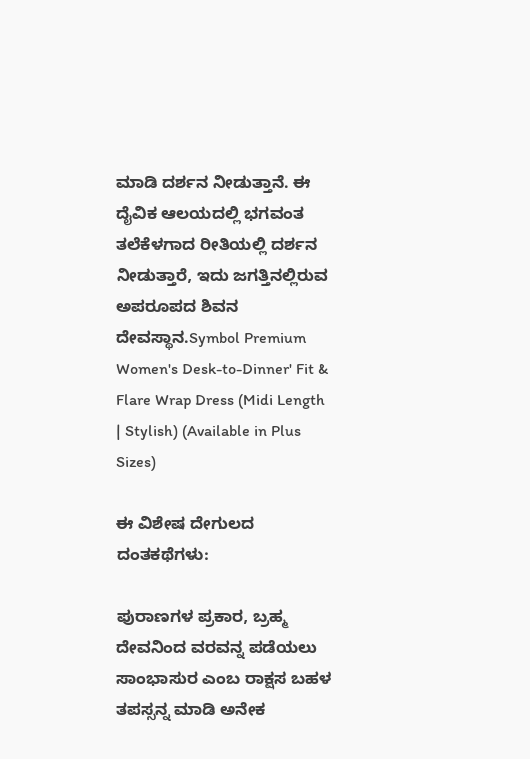ಮಾಡಿ ದರ್ಶನ ನೀಡುತ್ತಾನೆ. ಈ ದೈವಿಕ ಆಲಯದಲ್ಲಿ ಭಗವಂತ ತಲೆಕೆಳಗಾದ ರೀತಿಯಲ್ಲಿ ದರ್ಶನ ನೀಡುತ್ತಾರೆ, ಇದು ಜಗತ್ತಿನಲ್ಲಿರುವ ಅಪರೂಪದ ಶಿವನ ದೇವಸ್ಥಾನ.Symbol Premium Women's Desk-to-Dinner' Fit & Flare Wrap Dress (Midi Length | Stylish) (Available in Plus Sizes)

ಈ ವಿಶೇಷ ದೇಗುಲದ ದಂತಕಥೆಗಳು:

ಪುರಾಣಗಳ ಪ್ರಕಾರ, ಬ್ರಹ್ಮ ದೇವನಿಂದ ವರವನ್ನ ಪಡೆಯಲು ಸಾಂಭಾಸುರ ಎಂಬ ರಾಕ್ಷಸ ಬಹಳ ತಪಸ್ಸನ್ನ ಮಾಡಿ ಅನೇಕ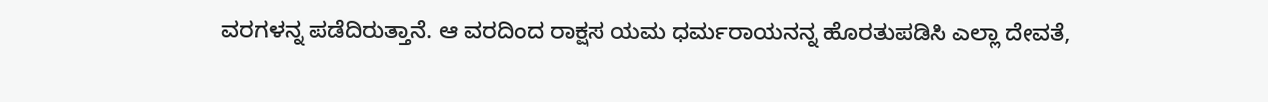ವರಗಳನ್ನ ಪಡೆದಿರುತ್ತಾನೆ. ಆ ವರದಿಂದ ರಾಕ್ಷಸ ಯಮ ಧರ್ಮರಾಯನನ್ನ ಹೊರತುಪಡಿಸಿ ಎಲ್ಲಾ ದೇವತೆ,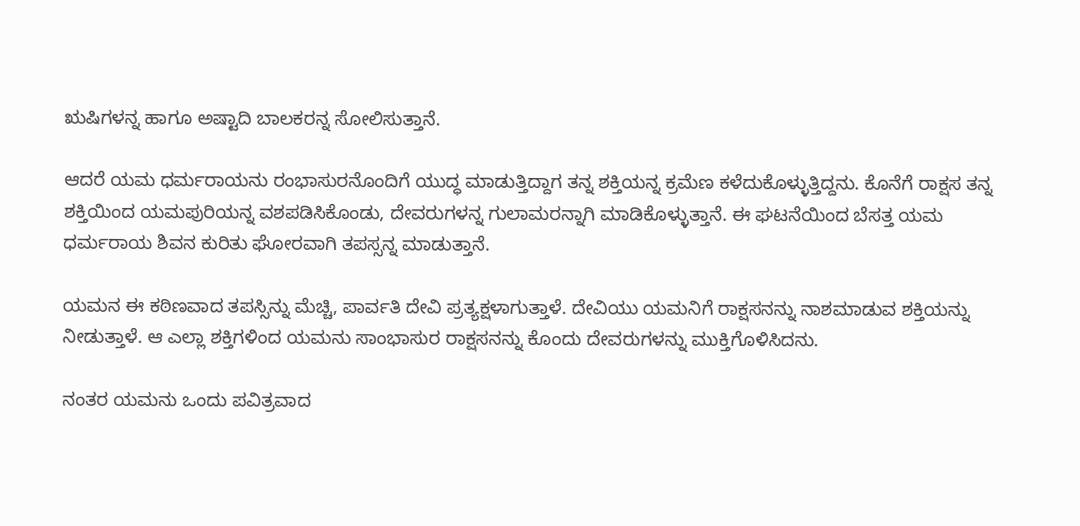ಋಷಿಗಳನ್ನ ಹಾಗೂ ಅಷ್ಟಾದಿ ಬಾಲಕರನ್ನ ಸೋಲಿಸುತ್ತಾನೆ.

ಆದರೆ ಯಮ ಧರ್ಮರಾಯನು ರಂಭಾಸುರನೊಂದಿಗೆ ಯುದ್ಧ ಮಾಡುತ್ತಿದ್ದಾಗ ತನ್ನ ಶಕ್ತಿಯನ್ನ ಕ್ರಮೆಣ ಕಳೆದುಕೊಳ್ಳುತ್ತಿದ್ದನು. ಕೊನೆಗೆ ರಾಕ್ಷಸ ತನ್ನ ಶಕ್ತಿಯಿಂದ ಯಮಪುರಿಯನ್ನ ವಶಪಡಿಸಿಕೊಂಡು, ದೇವರುಗಳನ್ನ ಗುಲಾಮರನ್ನಾಗಿ ಮಾಡಿಕೊಳ್ಳುತ್ತಾನೆ. ಈ ಘಟನೆಯಿಂದ ಬೆಸತ್ತ ಯಮ ಧರ್ಮರಾಯ ಶಿವನ ಕುರಿತು ಘೋರವಾಗಿ ತಪಸ್ಸನ್ನ ಮಾಡುತ್ತಾನೆ.

ಯಮನ ಈ ಕಠಿಣವಾದ ತಪಸ್ಸಿನ್ನು ಮೆಚ್ಚಿ, ಪಾರ್ವತಿ ದೇವಿ ಪ್ರತ್ಯಕ್ಷಳಾಗುತ್ತಾಳೆ. ದೇವಿಯು ಯಮನಿಗೆ ರಾಕ್ಷಸನನ್ನು ನಾಶಮಾಡುವ ಶಕ್ತಿಯನ್ನು ನೀಡುತ್ತಾಳೆ. ಆ ಎಲ್ಲಾ ಶಕ್ತಿಗಳಿಂದ ಯಮನು ಸಾಂಭಾಸುರ ರಾಕ್ಷಸನನ್ನು ಕೊಂದು ದೇವರುಗಳನ್ನು ಮುಕ್ತಿಗೊಳಿಸಿದನು.

ನಂತರ ಯಮನು ಒಂದು ಪವಿತ್ರವಾದ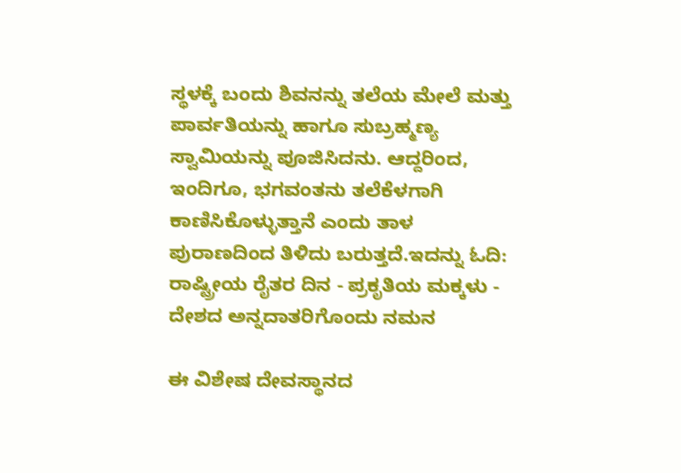ಸ್ಥಳಕ್ಕೆ ಬಂದು ಶಿವನನ್ನು ತಲೆಯ ಮೇಲೆ ಮತ್ತು ಪಾರ್ವತಿಯನ್ನು ಹಾಗೂ ಸುಬ್ರಹ್ಮಣ್ಯ ಸ್ವಾಮಿಯನ್ನು ಪೂಜಿಸಿದನು. ಆದ್ದರಿಂದ, ಇಂದಿಗೂ, ಭಗವಂತನು ತಲೆಕೆಳಗಾಗಿ ಕಾಣಿಸಿಕೊಳ್ಳುತ್ತಾನೆ ಎಂದು ತಾಳ ಪುರಾಣದಿಂದ ತಿಳಿದು ಬರುತ್ತದೆ.ಇದನ್ನು ಓದಿ: ರಾಷ್ಟ್ರೀಯ ರೈತರ ದಿನ - ಪ್ರಕೃತಿಯ ಮಕ್ಕಳು - ದೇಶದ ಅನ್ನದಾತರಿಗೊಂದು ನಮನ

ಈ ವಿಶೇಷ ದೇವಸ್ಥಾನದ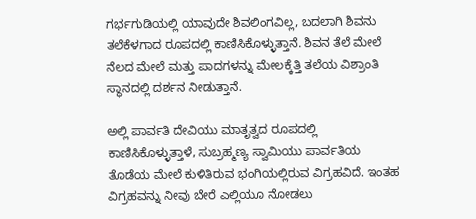ಗರ್ಭಗುಡಿಯಲ್ಲಿ ಯಾವುದೇ ಶಿವಲಿಂಗವಿಲ್ಲ, ಬದಲಾಗಿ ಶಿವನು ತಲೆಕೆಳಗಾದ ರೂಪದಲ್ಲಿ ಕಾಣಿಸಿಕೊಳ್ಳುತ್ತಾನೆ. ಶಿವನ ತೆಲೆ ಮೇಲೆ ನೆಲದ ಮೇಲೆ ಮತ್ತು ಪಾದಗಳನ್ನು ಮೇಲಕ್ಕೆತ್ತಿ ತಲೆಯ ವಿಶ್ರಾಂತಿ ಸ್ಥಾನದಲ್ಲಿ ದರ್ಶನ ನೀಡುತ್ತಾನೆ.

ಅಲ್ಲಿ ಪಾರ್ವತಿ ದೇವಿಯು ಮಾತೃತ್ವದ ರೂಪದಲ್ಲಿ ಕಾಣಿಸಿಕೊಳ್ಳುತ್ತಾಳೆ, ಸುಬ್ರಹ್ಮಣ್ಯ ಸ್ವಾಮಿಯು ಪಾರ್ವತಿಯ ತೊಡೆಯ ಮೇಲೆ ಕುಳಿತಿರುವ ಭಂಗಿಯಲ್ಲಿರುವ ವಿಗ್ರಹವಿದೆ. ಇಂತಹ ವಿಗ್ರಹವನ್ನು ನೀವು ಬೇರೆ ಎಲ್ಲಿಯೂ ನೋಡಲು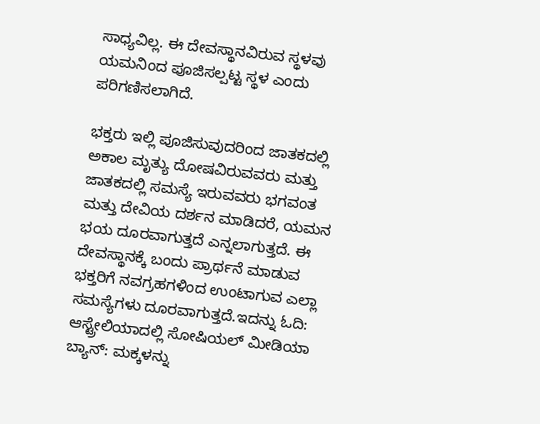ಸಾಧ್ಯವಿಲ್ಲ. ಈ ದೇವಸ್ಥಾನವಿರುವ ಸ್ಥಳವು ಯಮನಿಂದ ಪೂಜಿಸಲ್ಪಟ್ಟ ಸ್ಥಳ ಎಂದು ಪರಿಗಣಿಸಲಾಗಿದೆ.

ಭಕ್ತರು ಇಲ್ಲಿ ಪೂಜಿಸುವುದರಿಂದ ಜಾತಕದಲ್ಲಿ ಅಕಾಲ ಮೃತ್ಯು ದೋಷವಿರುವವರು ಮತ್ತು ಜಾತಕದಲ್ಲಿ ಸಮಸ್ಯೆ ಇರುವವರು ಭಗವಂತ ಮತ್ತು ದೇವಿಯ ದರ್ಶನ ಮಾಡಿದರೆ, ಯಮನ ಭಯ ದೂರವಾಗುತ್ತದೆ ಎನ್ನಲಾಗುತ್ತದೆ. ಈ ದೇವಸ್ಥಾನಕ್ಕೆ ಬಂದು ಪ್ರಾರ್ಥನೆ ಮಾಡುವ ಭಕ್ತರಿಗೆ ನವಗ್ರಹಗಳಿಂದ ಉಂಟಾಗುವ ಎಲ್ಲಾ ಸಮಸ್ಯೆಗಳು ದೂರವಾಗುತ್ತದೆ.ಇದನ್ನು ಓದಿ: ಆಸ್ಟ್ರೇಲಿಯಾದಲ್ಲಿ ಸೋಷಿಯಲ್‌ ಮೀಡಿಯಾ ಬ್ಯಾನ್‌: ಮಕ್ಕಳನ್ನು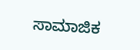ಸಾಮಾಜಿಕ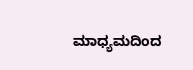ಮಾಧ್ಯಮದಿಂದ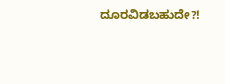ದೂರವಿಡಬಹುದೇ?!